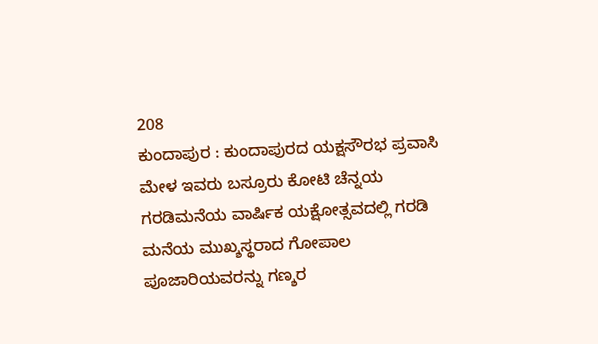208
ಕುಂದಾಪುರ : ಕುಂದಾಪುರದ ಯಕ್ಷಸೌರಭ ಪ್ರವಾಸಿ ಮೇಳ ಇವರು ಬಸ್ರೂರು ಕೋಟಿ ಚೆನ್ನಯ ಗರಡಿಮನೆಯ ವಾರ್ಷಿಕ ಯಕ್ಷೋತ್ಸವದಲ್ಲಿ ಗರಡಿ ಮನೆಯ ಮುಖ್ಶಸ್ಥರಾದ ಗೋಪಾಲ ಪೂಜಾರಿಯವರನ್ನು ಗಣ್ಶರ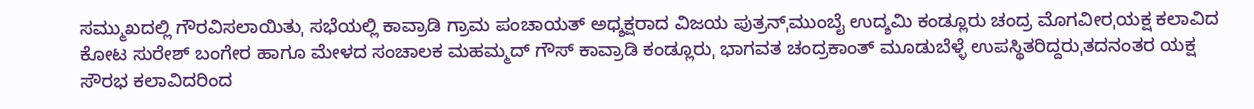ಸಮ್ಮುಖದಲ್ಲಿ ಗೌರವಿಸಲಾಯಿತುˌ ಸಭೆಯಲ್ಲಿ ಕಾವ್ರಾಡಿ ಗ್ರಾಮ ಪಂಚಾಯತ್ ಅಧ್ಶಕ್ಷರಾದ ವಿಜಯ ಪುತ್ರನ್ˌಮುಂಬೈ ಉದ್ಶಮಿ ಕಂಡ್ಲೂರು ಚಂದ್ರ ಮೊಗವೀರˌಯಕ್ಷ ಕಲಾವಿದ ಕೋಟ ಸುರೇಶ್ ಬಂಗೇರ ಹಾಗೂ ಮೇಳದ ಸಂಚಾಲಕ ಮಹಮ್ಮದ್ ಗೌಸ್ ಕಾವ್ರಾಡಿ ಕಂಡ್ಲೂರುˌ ಭಾಗವತ ಚಂದ್ರಕಾಂತ್ ಮೂಡುಬೆಳ್ಳೆ ಉಪಸ್ಥಿತರಿದ್ದರುˌತದನಂತರ ಯಕ್ಷ ಸೌರಭ ಕಲಾವಿದರಿಂದ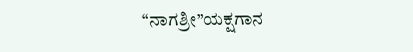“ನಾಗಶ್ರೀ”ಯಕ್ಷಗಾನ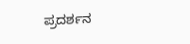ಪ್ರದರ್ಶನ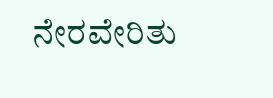ನೇರವೇರಿತು